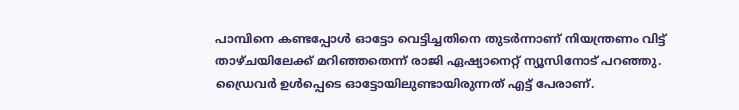പാമ്പിനെ കണ്ടപ്പോൾ ഓട്ടോ വെട്ടിച്ചതിനെ തുടർന്നാണ് നിയന്ത്രണം വിട്ട് താഴ്ചയിലേക്ക് മറിഞ്ഞതെന്ന് രാജി ഏഷ്യാനെറ്റ് ന്യൂസിനോട് പറഞ്ഞു. ഡ്രൈവർ ഉൾപ്പെടെ ഓട്ടോയിലുണ്ടായിരുന്നത് എട്ട് പേരാണ്.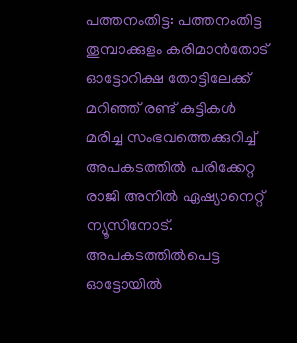പത്തനംതിട്ട: പത്തനംതിട്ട തൂമ്പാക്കുളം കരിമാൻതോട് ഓട്ടോറിക്ഷ തോട്ടിലേക്ക് മറിഞ്ഞ് രണ്ട് കുട്ടികൾ മരിച്ച സംഭവത്തെക്കുറിച്ച് അപകടത്തിൽ പരിക്കേറ്റ രാജി അനിൽ ഏഷ്യാനെറ്റ് ന്യൂസിനോട്. അപകടത്തിൽപെട്ട ഓട്ടോയിൽ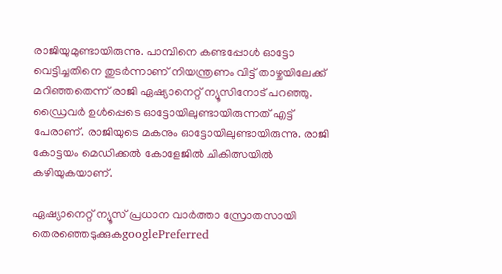രാജിയുമുണ്ടായിരുന്നു. പാമ്പിനെ കണ്ടപ്പോൾ ഓട്ടോ വെട്ടിച്ചതിനെ തുടർന്നാണ് നിയന്ത്രണം വിട്ട് താഴ്ചയിലേക്ക് മറിഞ്ഞതെന്ന് രാജി ഏഷ്യാനെറ്റ് ന്യൂസിനോട് പറഞ്ഞു. ഡ്രൈവർ ഉൾപ്പെടെ ഓട്ടോയിലുണ്ടായിരുന്നത് എട്ട് പേരാണ്. രാജിയുടെ മകനും ഓട്ടോയിലുണ്ടായിരുന്നു. രാജി കോട്ടയം മെഡിക്കൽ കോളേജിൽ ചികിത്സയിൽ കഴിയുകയാണ്.

ഏഷ്യാനെറ്റ് ന്യൂസ് പ്രധാന വാർത്താ സ്രോതസായി തെരഞ്ഞെടുക്കുകgooglePreferred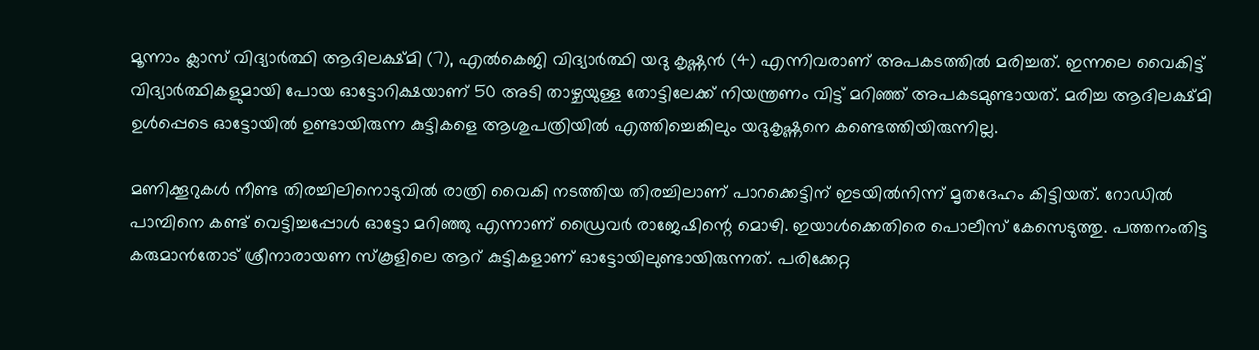മൂന്നാം ക്ലാസ് വിദ്യാർത്ഥി ആദിലക്ഷ്മി (7), എൽകെജി വിദ്യാർത്ഥി യദു കൃഷ്ണൻ (4) എന്നിവരാണ് അപകടത്തിൽ മരിച്ചത്. ഇന്നലെ വൈകിട്ട് വിദ്യാർത്ഥികളുമായി പോയ ഓട്ടോറിക്ഷയാണ് 50 അടി താഴ്ചയുള്ള തോട്ടിലേക്ക് നിയന്ത്രണം വിട്ട് മറിഞ്ഞ് അപകടമുണ്ടായത്. മരിച്ച ആദിലക്ഷ്മി ഉൾപ്പെടെ ഓട്ടോയിൽ ഉണ്ടായിരുന്ന കുട്ടികളെ ആശുപത്രിയിൽ എത്തിച്ചെങ്കിലും യദുകൃഷ്ണനെ കണ്ടെത്തിയിരുന്നില്ല.

മണിക്കൂറുകൾ നീണ്ട തിരച്ചിലിനൊടുവിൽ രാത്രി വൈകി നടത്തിയ തിരച്ചിലാണ് പാറക്കെട്ടിന് ഇടയിൽനിന്ന് മൃതദേഹം കിട്ടിയത്. റോഡിൽ പാമ്പിനെ കണ്ട് വെട്ടിച്ചപ്പോൾ ഓട്ടോ മറിഞ്ഞു എന്നാണ് ഡ്രൈവർ രാജേഷിന്റെ മൊഴി. ഇയാൾക്കെതിരെ പൊലീസ് കേസെടുത്തു. പത്തനംതിട്ട കരുമാൻതോട് ശ്രീനാരായണ സ്‌കൂളിലെ ആറ് കുട്ടികളാണ് ഓട്ടോയിലുണ്ടായിരുന്നത്. പരിക്കേറ്റ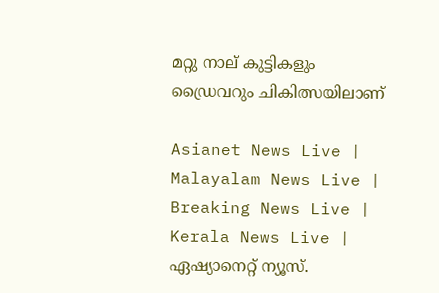മറ്റു നാല് കുട്ടികളും ഡ്രൈവറും ചികിത്സയിലാണ്

Asianet News Live | Malayalam News Live | Breaking News Live | Kerala News Live | ഏഷ്യാനെറ്റ് ന്യൂസ്.